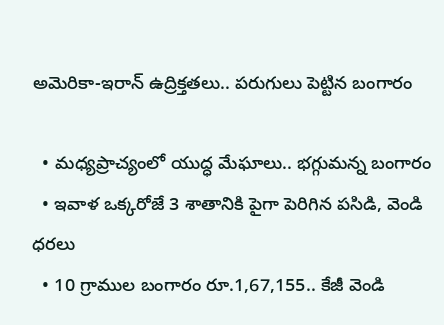అమెరికా-ఇరాన్ ఉద్రిక్తతలు.. పరుగులు పెట్టిన బంగారం

  • మధ్యప్రాచ్యంలో యుద్ధ మేఘాలు.. భగ్గుమన్న బంగారం
  • ఇవాళ‌ ఒక్కరోజే 3 శాతానికి పైగా పెరిగిన పసిడి, వెండి ధరలు
  • 10 గ్రాముల బంగారం రూ.1,67,155.. కేజీ వెండి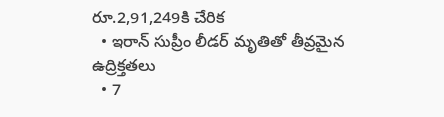రూ.2,91,249కి చేరిక
  • ఇరాన్ సుప్రీం లీడర్ మృతితో తీవ్రమైన ఉద్రిక్తతలు
  • 7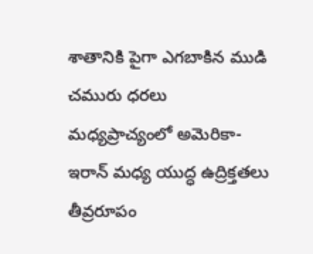శాతానికి పైగా ఎగబాకిన ముడి చమురు ధరలు
మధ్యప్రాచ్యంలో అమెరికా-ఇరాన్ మధ్య యుద్ధ ఉద్రిక్తతలు తీవ్రరూపం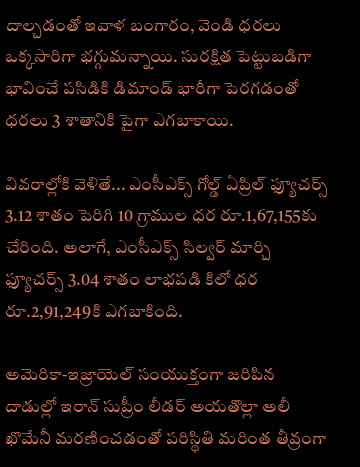దాల్చడంతో ఇవాళ‌ బంగారం, వెండి ధరలు ఒక్కసారిగా భగ్గుమన్నాయి. సురక్షిత పెట్టుబడిగా భావించే పసిడికి డిమాండ్ భారీగా పెరగడంతో ధరలు 3 శాతానికి పైగా ఎగబాకాయి.

వివరాల్లోకి వెళితే... ఎంసీఎక్స్ గోల్డ్ ఏప్రిల్ ఫ్యూచర్స్ 3.12 శాతం పెరిగి 10 గ్రాముల ధర రూ.1,67,155కు చేరింది. అలాగే, ఎంసీఎక్స్ సిల్వర్ మార్చి ఫ్యూచర్స్ 3.04 శాతం లాభపడి కిలో ధర రూ.2,91,249కి ఎగబాకింది.

అమెరికా-ఇజ్రాయెల్ సంయుక్తంగా జరిపిన దాడుల్లో ఇరాన్ సుప్రీం లీడర్ అయతొల్లా అలీ ఖొమేనీ మరణించడంతో పరిస్థితి మరింత తీవ్రంగా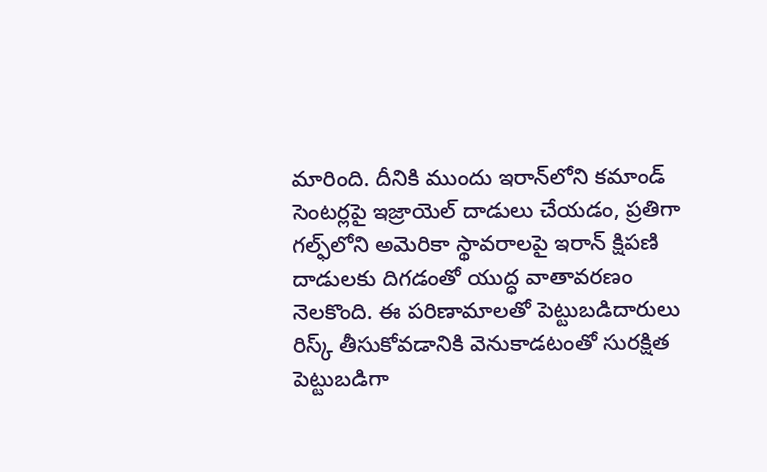మారింది. దీనికి ముందు ఇరాన్‌లోని కమాండ్ సెంటర్లపై ఇజ్రాయెల్ దాడులు చేయడం, ప్రతిగా గల్ఫ్‌లోని అమెరికా స్థావరాలపై ఇరాన్ క్షిపణి దాడులకు దిగడంతో యుద్ధ వాతావరణం నెలకొంది. ఈ పరిణామాలతో పెట్టుబడిదారులు రిస్క్ తీసుకోవడానికి వెనుకాడటంతో సురక్షిత పెట్టుబడిగా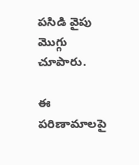పసిడి వైపు మొగ్గు చూపారు.

ఈ పరిణామాలపై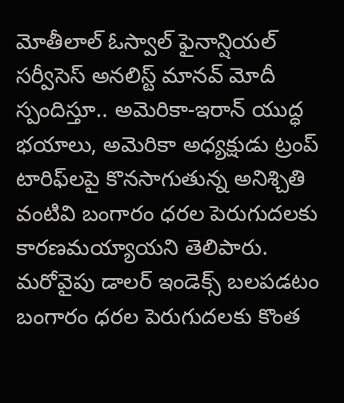మోతీలాల్ ఓస్వాల్ ఫైనాన్షియల్ సర్వీసెస్ అనలిస్ట్ మానవ్ మోదీ స్పందిస్తూ.. అమెరికా-ఇరాన్ యుద్ధ భయాలు, అమెరికా అధ్యక్షుడు ట్రంప్ టారిఫ్‌లపై కొనసాగుతున్న అనిశ్చితి వంటివి బంగారం ధరల పెరుగుదలకు కారణమయ్యాయని తెలిపారు. మరోవైపు డాలర్ ఇండెక్స్ బలపడటం బంగారం ధరల పెరుగుదలకు కొంత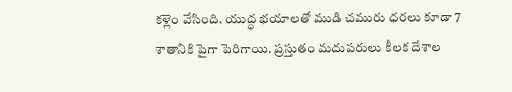కళ్లెం వేసింది. యుద్ధ భయాలతో ముడి చమురు ధరలు కూడా 7 శాతానికి పైగా పెరిగాయి. ప్రస్తుతం మదుపరులు కీలక దేశాల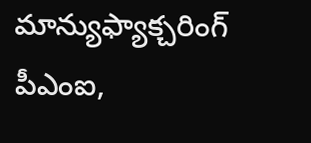మాన్యుఫ్యాక్చరింగ్ పీఎంఐ,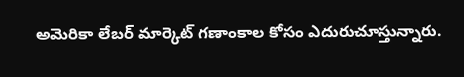అమెరికా లేబర్ మార్కెట్ గణాంకాల కోసం ఎదురుచూస్తున్నారు.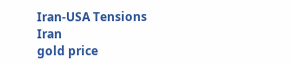Iran-USA Tensions
Iran
gold price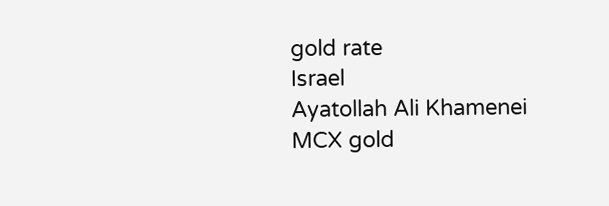gold rate
Israel
Ayatollah Ali Khamenei
MCX gold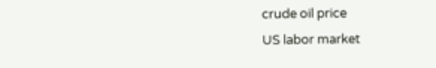crude oil price
US labor market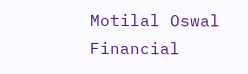Motilal Oswal Financial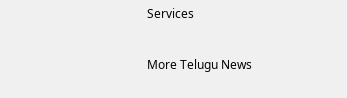Services

More Telugu News